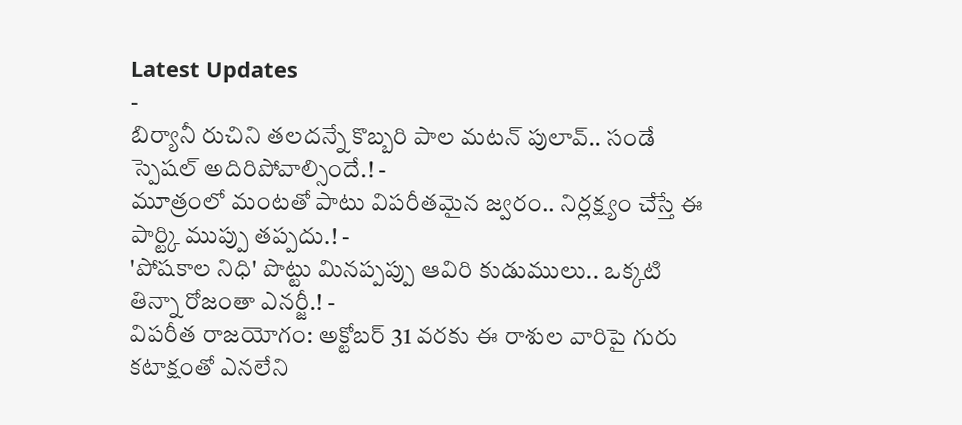Latest Updates
-
బిర్యానీ రుచిని తలదన్నే కొబ్బరి పాల మటన్ పులావ్.. సండే స్పెషల్ అదిరిపోవాల్సిందే.! -
మూత్రంలో మంటతో పాటు విపరీతమైన జ్వరం.. నిర్లక్ష్యం చేస్తే ఈ పార్ట్కి ముప్పు తప్పదు.! -
'పోషకాల నిధి' పొట్టు మినప్పప్పు ఆవిరి కుడుములు.. ఒక్కటి తిన్నా రోజంతా ఎనర్జీ.! -
విపరీత రాజయోగం: అక్టోబర్ 31 వరకు ఈ రాశుల వారిపై గురు కటాక్షంతో ఎనలేని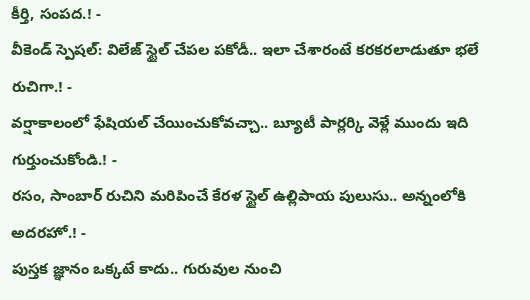కీర్తి, సంపద.! -
వీకెండ్ స్పెషల్: విలేజ్ స్టైల్ చేపల పకోడీ.. ఇలా చేశారంటే కరకరలాడుతూ భలే రుచిగా.! -
వర్షాకాలంలో ఫేషియల్ చేయించుకోవచ్చా.. బ్యూటీ పార్లర్కి వెళ్లే ముందు ఇది గుర్తుంచుకోండి.! -
రసం, సాంబార్ రుచిని మరిపించే కేరళ స్టైల్ ఉల్లిపాయ పులుసు.. అన్నంలోకి అదరహో.! -
పుస్తక జ్ఞానం ఒక్కటే కాదు.. గురువుల నుంచి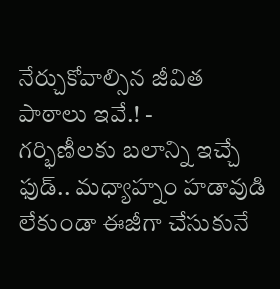నేర్చుకోవాల్సిన జీవిత పాఠాలు ఇవే.! -
గర్భిణీలకు బలాన్ని ఇచ్చే ఫుడ్.. మధ్యాహ్నం హడావుడి లేకుండా ఈజీగా చేసుకునే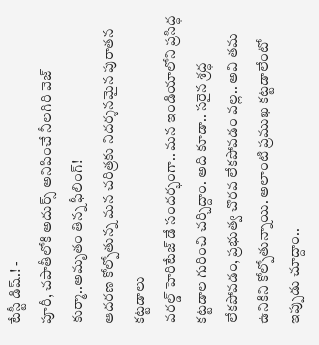టేస్టీ డిష్.! -
పూరీ, చపాతీలోకి అదుర్స్ అనిపించే నీలగిరి వెజ్ కుర్మా..అమృతం తిన్న ఫీలింగ్!
ఆదరణ కోల్పోతున్న మన చరిత్రకు నిదర్శనమైన పురాతన కట్టడాలు
వరల్డ్ హెరిటేజ్ డే సందర్భంగా.. మన ఇండియాలోని ప్రసిద్ధ కట్టడాల గురించి చర్చిద్దాం. అది కూడా.. సరైన శ్రద్ధ లేకపోవడం, ప్రభుత్వ చొరవ లేకపోవడం వల్ల.. అవి తమ ఉనికిని కోల్పోతున్నాయి. అలాంటి ప్రముఖ కట్టడాలేంటో ఇప్పుడు చూద్దాం..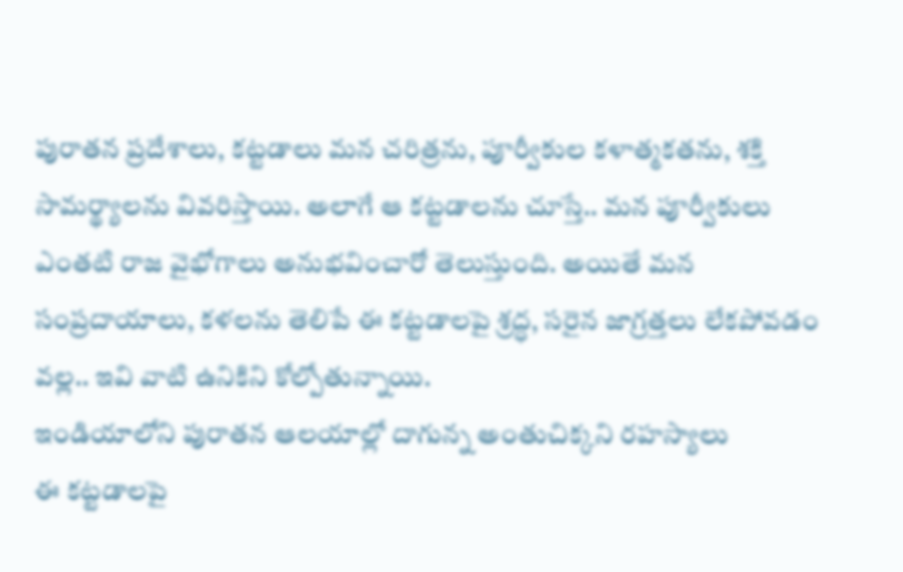పురాతన ప్రదేశాలు, కట్టడాలు మన చరిత్రను, పూర్వీకుల కళాత్మకతను, శక్తి సామర్థ్యాలను వివరిస్తాయి. అలాగే ఆ కట్టడాలను చూస్తే.. మన పూర్వీకులు ఎంతటి రాజ వైభోగాలు అనుభవించారో తెలుస్తుంది. అయితే మన సంప్రదాయాలు, కళలను తెలిపే ఈ కట్టడాలపై శ్రద్ధ, సరైన జాగ్రత్తలు లేకపోవడం వల్ల.. ఇవి వాటి ఉనికిని కోల్పోతున్నాయి.
ఇండియాలోని పురాతన ఆలయాల్లో దాగున్న అంతుచిక్కని రహస్యాలు
ఈ కట్టడాలపై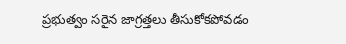ప్రభుత్వం సరైన జాగ్రత్తలు తీసుకోకపోవడం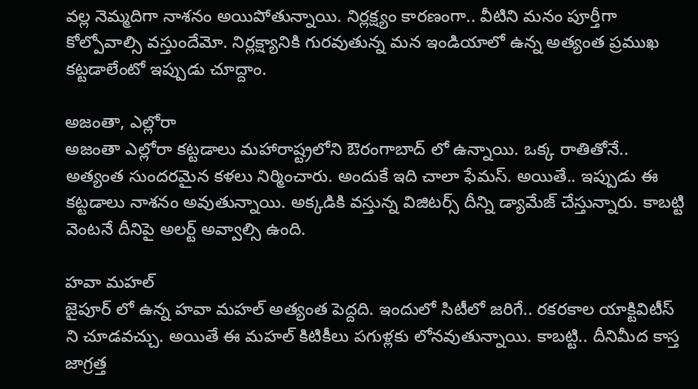వల్ల నెమ్మదిగా నాశనం అయిపోతున్నాయి. నిర్లక్ష్యం కారణంగా.. వీటిని మనం పూర్తీగా కోల్పోవాల్సి వస్తుందేమో. నిర్లక్ష్యానికి గురవుతున్న మన ఇండియాలో ఉన్న అత్యంత ప్రముఖ కట్టడాలేంటో ఇప్పుడు చూద్దాం.

అజంతా, ఎల్లోరా
అజంతా ఎల్లోరా కట్టడాలు మహారాష్ట్రలోని ఔరంగాబాద్ లో ఉన్నాయి. ఒక్క రాతితోనే.. అత్యంత సుందరమైన కళలు నిర్మించారు. అందుకే ఇది చాలా ఫేమస్. అయితే.. ఇప్పుడు ఈ కట్టడాలు నాశనం అవుతున్నాయి. అక్కడికి వస్తున్న విజిటర్స్ దీన్ని డ్యామేజ్ చేస్తున్నారు. కాబట్టి వెంటనే దీనిపై అలర్ట్ అవ్వాల్సి ఉంది.

హవా మహల్
జైపూర్ లో ఉన్న హవా మహల్ అత్యంత పెద్దది. ఇందులో సిటీలో జరిగే.. రకరకాల యాక్టివిటీస్ ని చూడవచ్చు. అయితే ఈ మహల్ కిటికీలు పగుళ్లకు లోనవుతున్నాయి. కాబట్టి.. దీనిమీద కాస్త జాగ్రత్త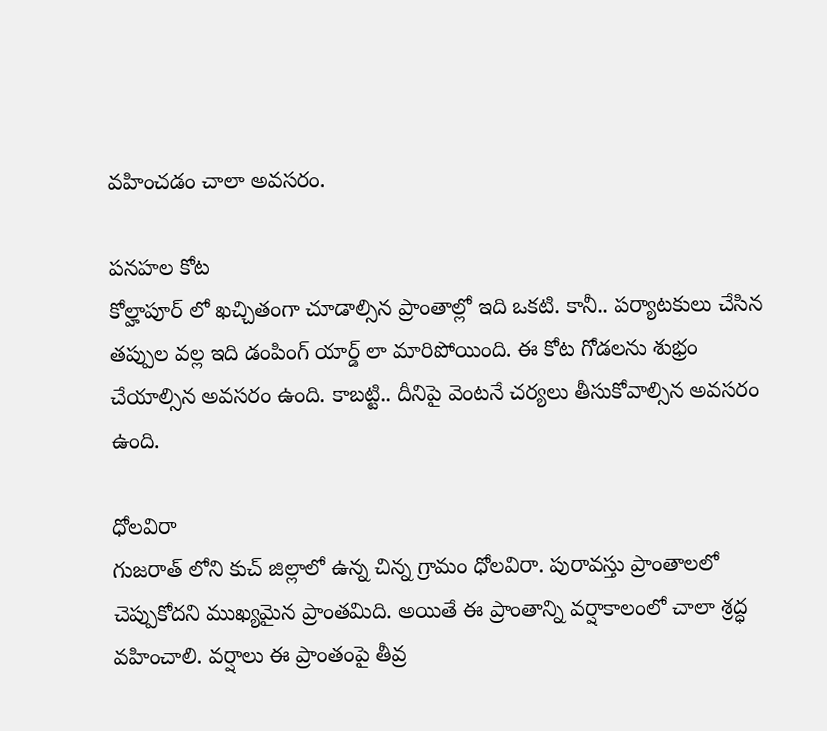వహించడం చాలా అవసరం.

పనహల కోట
కోల్హాపూర్ లో ఖచ్చితంగా చూడాల్సిన ప్రాంతాల్లో ఇది ఒకటి. కానీ.. పర్యాటకులు చేసిన తప్పుల వల్ల ఇది డంపింగ్ యార్డ్ లా మారిపోయింది. ఈ కోట గోడలను శుభ్రం చేయాల్సిన అవసరం ఉంది. కాబట్టి.. దీనిపై వెంటనే చర్యలు తీసుకోవాల్సిన అవసరం ఉంది.

ధోలవిరా
గుజరాత్ లోని కుచ్ జిల్లాలో ఉన్న చిన్న గ్రామం ధోలవిరా. పురావస్తు ప్రాంతాలలో చెప్పుకోదని ముఖ్యమైన ప్రాంతమిది. అయితే ఈ ప్రాంతాన్ని వర్షాకాలంలో చాలా శ్రద్ధ వహించాలి. వర్షాలు ఈ ప్రాంతంపై తీవ్ర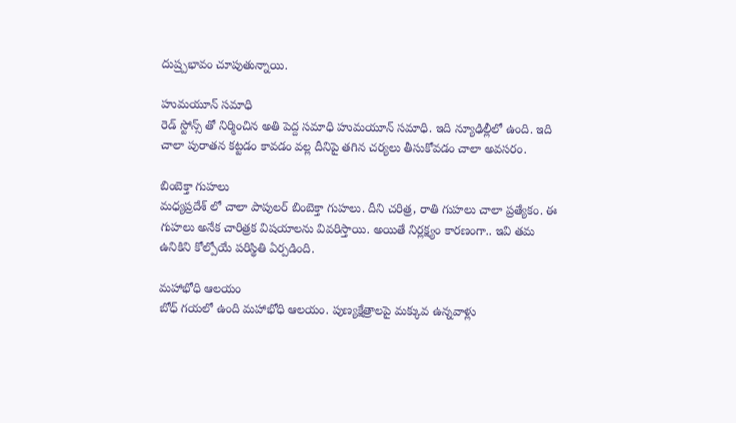దుష్ర్పభావం చూపుతున్నాయి.

హుమయూన్ సమాధి
రెడ్ స్టోన్స్ తో నిర్మించిన అతి పెద్ద సమాధి హుమయూన్ సమాధి. ఇది న్యూఢిల్లీలో ఉంది. ఇది చాలా పురాతన కట్టడం కావడం వల్ల దీనిపై తగిన చర్యలు తీసుకోవడం చాలా అవసరం.

బింబెక్తా గుహలు
మధ్యప్రదేశ్ లో చాలా పాపులర్ బింబెక్తా గుహలు. దీని చరిత్ర, రాతి గుహలు చాలా ప్రత్యేకం. ఈ గుహలు అనేక చారిత్రక విషయాలను వివరిస్తాయి. అయితే నిర్లక్ష్యం కారణంగా.. ఇవి తమ ఉనికిని కోల్పోయే పరిస్థితి ఏర్పడింది.

మహాభోధి ఆలయం
బోధ్ గయలో ఉంది మహాభోధి ఆలయం. పుణ్యక్షేత్రాలపై మక్కువ ఉన్నవాళ్లు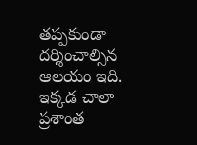తప్పకుండా దర్శించాల్సిన ఆలయం ఇది. ఇక్కడ చాలా ప్రశాంత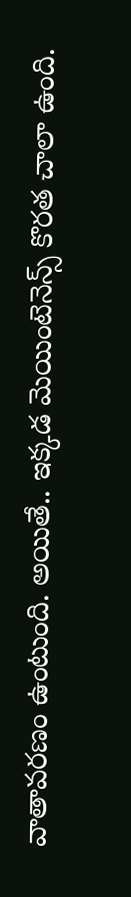వాతావరణం ఉంటుంది. అయితే.. ఇక్కడ మెయింటెనెన్స్ కొరత చాలా ఉంది.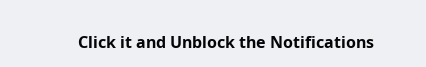Click it and Unblock the Notifications